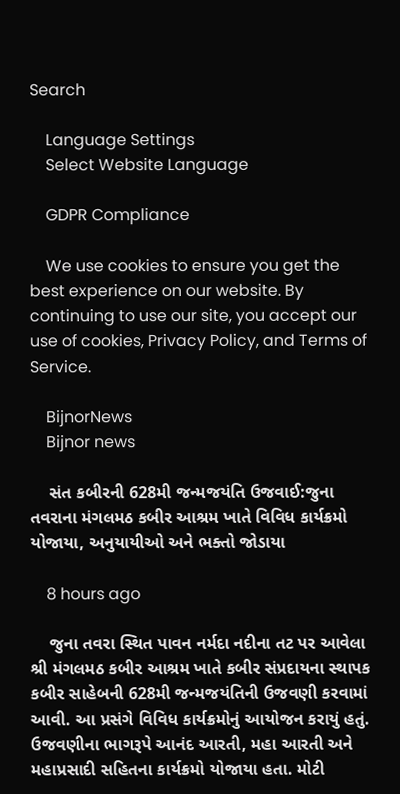Search

    Language Settings
    Select Website Language

    GDPR Compliance

    We use cookies to ensure you get the best experience on our website. By continuing to use our site, you accept our use of cookies, Privacy Policy, and Terms of Service.

    BijnorNews
    Bijnor news

    સંત કબીરની 628મી જન્મજયંતિ ઉજવાઈ:જુના તવરાના મંગલમઠ કબીર આશ્રમ ખાતે વિવિધ કાર્યક્રમો યોજાયા, અનુયાયીઓ અને ભક્તો જોડાયા

    8 hours ago

    જુના તવરા સ્થિત પાવન નર્મદા નદીના તટ પર આવેલા શ્રી મંગલમઠ કબીર આશ્રમ ખાતે કબીર સંપ્રદાયના સ્થાપક કબીર સાહેબની 628મી જન્મજયંતિની ઉજવણી કરવામાં આવી. આ પ્રસંગે વિવિધ કાર્યક્રમોનું આયોજન કરાયું હતું. ઉજવણીના ભાગરૂપે આનંદ આરતી, મહા આરતી અને મહાપ્રસાદી સહિતના કાર્યક્રમો યોજાયા હતા. મોટી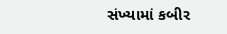સંખ્યામાં કબીર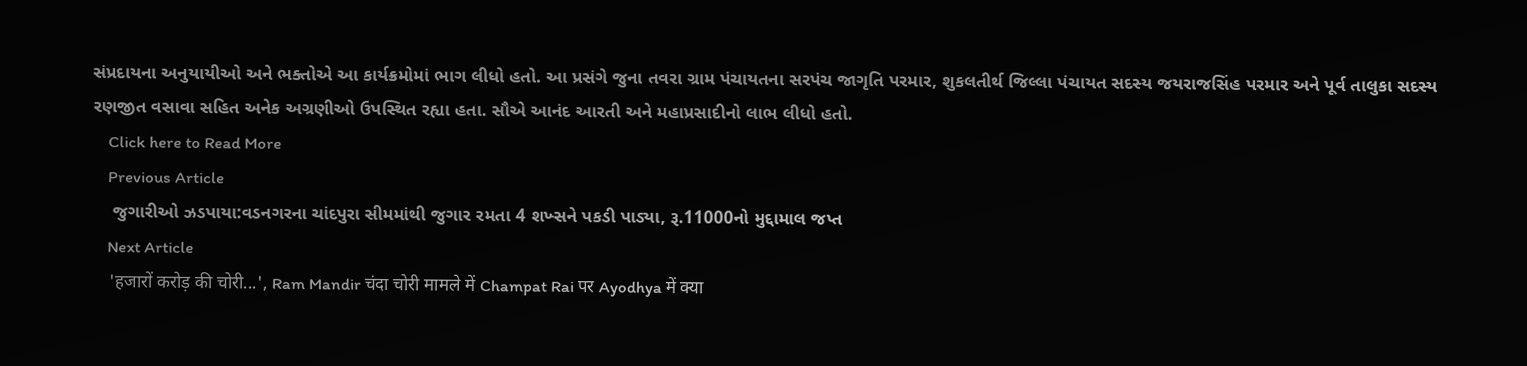સંપ્રદાયના અનુયાયીઓ અને ભક્તોએ આ કાર્યક્રમોમાં ભાગ લીધો હતો. આ પ્રસંગે જુના તવરા ગ્રામ પંચાયતના સરપંચ જાગૃતિ પરમાર, શુકલતીર્થ જિલ્લા પંચાયત સદસ્ય જયરાજસિંહ પરમાર અને પૂર્વ તાલુકા સદસ્ય રણજીત વસાવા સહિત અનેક અગ્રણીઓ ઉપસ્થિત રહ્યા હતા. સૌએ આનંદ આરતી અને મહાપ્રસાદીનો લાભ લીધો હતો.
    Click here to Read More
    Previous Article
    જુગારીઓ ઝડપાયા:વડનગરના ચાંદપુરા સીમમાંથી જુગાર રમતા 4 શખ્સને પકડી પાડ્યા, રૂ.11000નો મુદ્દામાલ જપ્ત
    Next Article
    'हजारों करोड़ की चोरी...', Ram Mandir चंदा चोरी मामले में Champat Rai पर Ayodhya में क्या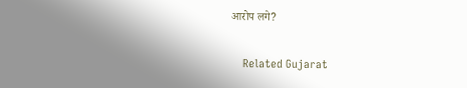आरोप लगे?

    Related Gujarat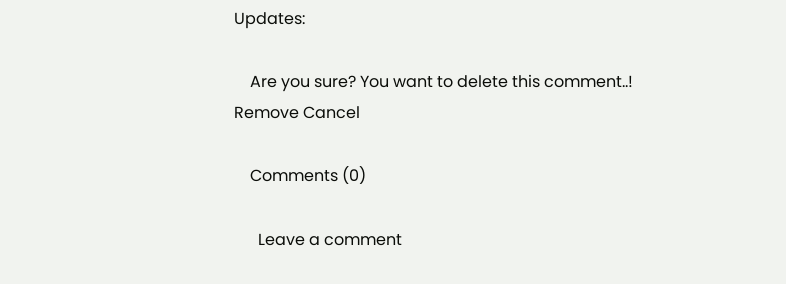Updates:

    Are you sure? You want to delete this comment..! Remove Cancel

    Comments (0)

      Leave a comment